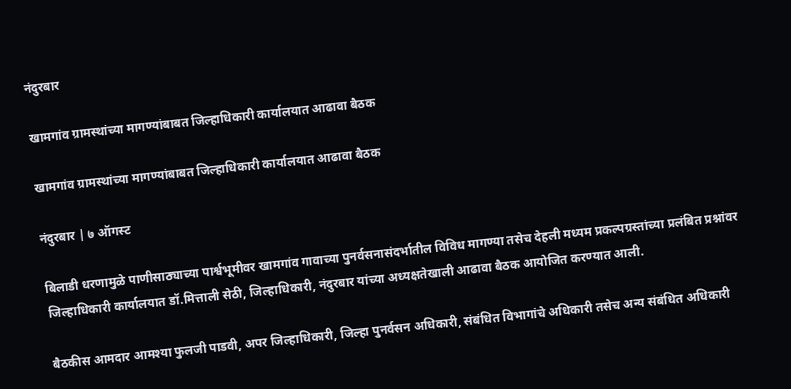नंदुरबार

खामगांव ग्रामस्थांच्या मागण्यांबाबत जिल्हाधिकारी कार्यालयात आढावा बैठक

खामगांव ग्रामस्थांच्या मागण्यांबाबत जिल्हाधिकारी कार्यालयात आढावा बैठक

नंदुरबार | ७ ऑगस्ट

बिलाडी धरणामुळे पाणीसाठ्याच्या पार्श्वभूमीवर खामगांव गावाच्या पुनर्वसनासंदर्भातील विविध मागण्या तसेच देहली मध्यम प्रकल्पग्रस्तांच्या प्रलंबित प्रश्नांवर जिल्हाधिकारी कार्यालयात डॉ.मित्ताली सेठी, जिल्हाधिकारी, नंदुरबार यांच्या अध्यक्षतेखाली आढावा बैठक आयोजित करण्यात आली.

बैठकीस आमदार आमश्या फुलजी पाडवी, अपर जिल्हाधिकारी, जिल्हा पुनर्वसन अधिकारी, संबंधित विभागांचे अधिकारी तसेच अन्य संबंधित अधिकारी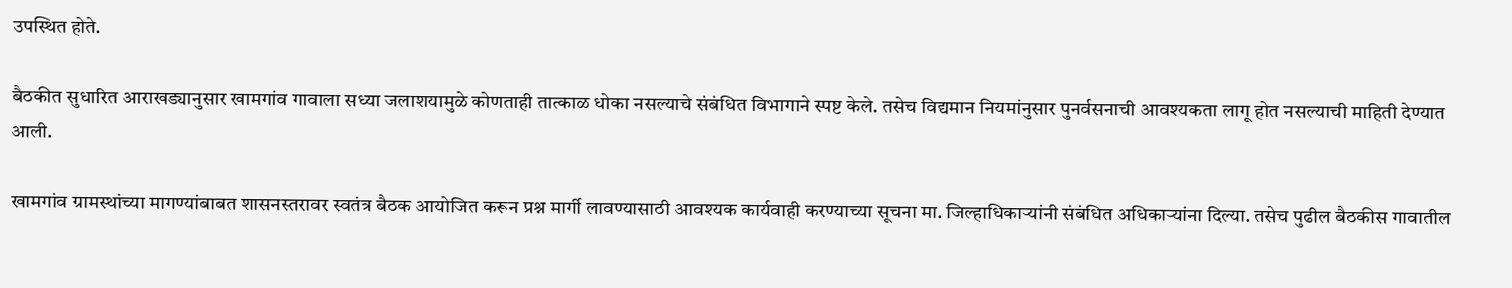उपस्थित होते.

बैठकीत सुधारित आराखड्यानुसार खामगांव गावाला सध्या जलाशयामुळे कोणताही तात्काळ धोका नसल्याचे संबंधित विभागाने स्पष्ट केले. तसेच विद्यमान नियमांनुसार पुनर्वसनाची आवश्यकता लागू होत नसल्याची माहिती देण्यात आली.

खामगांव ग्रामस्थांच्या मागण्यांबाबत शासनस्तरावर स्वतंत्र बैठक आयोजित करून प्रश्न मार्गी लावण्यासाठी आवश्यक कार्यवाही करण्याच्या सूचना मा. जिल्हाधिकाऱ्यांनी संबंधित अधिकाऱ्यांना दिल्या. तसेच पुढील बैठकीस गावातील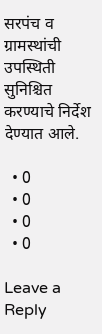सरपंच व ग्रामस्थांची उपस्थिती सुनिश्चित करण्याचे निर्देश देण्यात आले.

  • 0
  • 0
  • 0
  • 0

Leave a Reply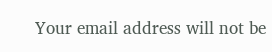Your email address will not be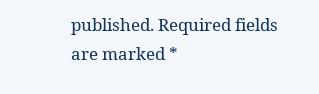published. Required fields are marked *